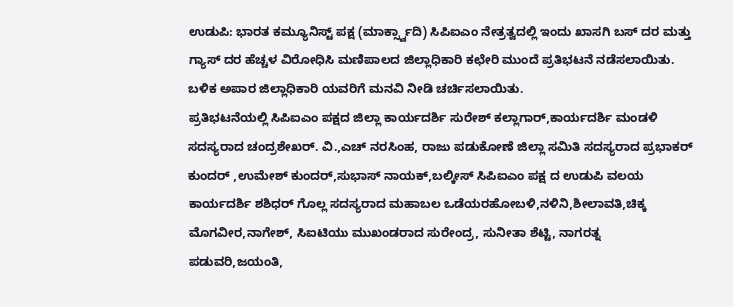ಉಡುಪಿ: ಭಾರತ ಕಮ್ಯೂನಿಸ್ಟ್ ಪಕ್ಷ (ಮಾರ್ಕ್ಸ್ವಾದಿ) ಸಿಪಿಐಎಂ ನೇತ್ರತ್ವದಲ್ಲಿ ಇಂದು ಖಾಸಗಿ ಬಸ್ ದರ ಮತ್ತು ಗ್ಯಾಸ್ ದರ ಹೆಚ್ಚಳ ವಿರೋಧಿಸಿ ಮಣಿಪಾಲದ ಜಿಲ್ಲಾಧಿಕಾರಿ ಕಛೇರಿ ಮುಂದೆ ಪ್ರತಿಭಟನೆ ನಡೆಸಲಾಯಿತು. ಬಳಿಕ ಅಪಾರ ಜಿಲ್ಲಾಧಿಕಾರಿ ಯವರಿಗೆ ಮನವಿ ನೀಡಿ ಚರ್ಚಿಸಲಾಯಿತು.
ಪ್ರತಿಭಟನೆಯಲ್ಲಿ ಸಿಪಿಐಎಂ ಪಕ್ಷದ ಜಿಲ್ಲಾ ಕಾರ್ಯದರ್ಶಿ ಸುರೇಶ್ ಕಲ್ಲಾಗಾರ್,ಕಾರ್ಯದರ್ಶಿ ಮಂಡಳಿ ಸದಸ್ಯರಾದ ಚಂದ್ರಶೇಖರ್. ವಿ.,ಎಚ್ ನರಸಿಂಹ, ರಾಜು ಪಡುಕೋಣೆ ಜಿಲ್ಲಾ ಸಮಿತಿ ಸದಸ್ಯರಾದ ಪ್ರಭಾಕರ್ ಕುಂದರ್ ,ಉಮೇಶ್ ಕುಂದರ್,ಸುಭಾಸ್ ನಾಯಕ್,ಬಲ್ಕೀಸ್ ಸಿಪಿಐಎಂ ಪಕ್ಷ ದ ಉಡುಪಿ ವಲಯ ಕಾರ್ಯದರ್ಶಿ ಶಶಿಧರ್ ಗೊಲ್ಲ ಸದಸ್ಯರಾದ ಮಹಾಬಲ ಒಡೆಯರಹೋಬಳಿ,ನಳಿನಿ,ಶೀಲಾವತಿ,ಚಿಕ್ಕ ಮೊಗವೀರ,ನಾಗೇಶ್, ಸಿಐಟಿಯು ಮುಖಂಡರಾದ ಸುರೇಂದ್ರ, ಸುನೀತಾ ಶೆಟ್ಟಿ, ನಾಗರತ್ನ ಪಡುವರಿ,ಜಯಂತಿ,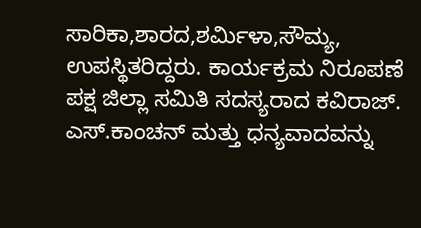ಸಾರಿಕಾ,ಶಾರದ,ಶರ್ಮಿಳಾ,ಸೌಮ್ಯ, ಉಪಸ್ಥಿತರಿದ್ದರು. ಕಾರ್ಯಕ್ರಮ ನಿರೂಪಣೆ ಪಕ್ಷ ಜಿಲ್ಲಾ ಸಮಿತಿ ಸದಸ್ಯರಾದ ಕವಿರಾಜ್. ಎಸ್.ಕಾಂಚನ್ ಮತ್ತು ಧನ್ಯವಾದವನ್ನು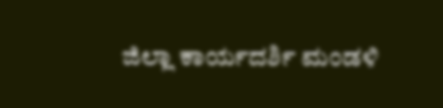ಜಿಲ್ಲಾ ಕಾರ್ಯದರ್ಶಿ ಮಂಡಳಿ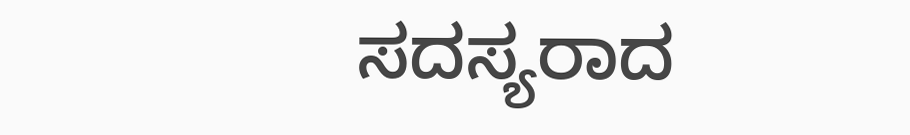ಸದಸ್ಯರಾದ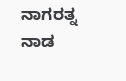ನಾಗರತ್ನ ನಾಡ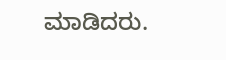ಮಾಡಿದರು.